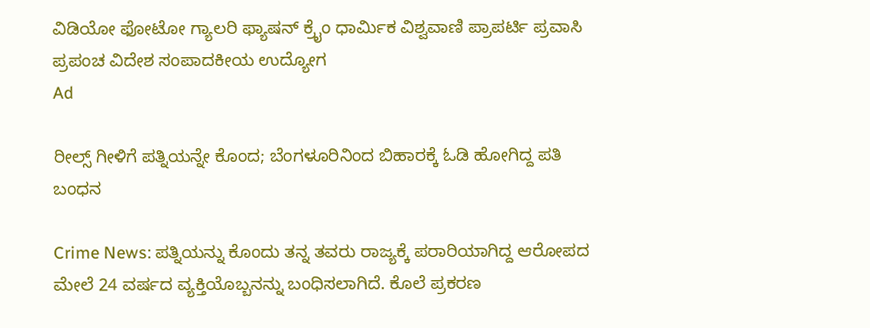ವಿಡಿಯೋ ಫೋಟೋ ಗ್ಯಾಲರಿ ಫ್ಯಾಷನ್ ಕ್ರೈಂ ಧಾರ್ಮಿಕ ವಿಶ್ವವಾಣಿ ಪ್ರಾಪರ್ಟಿ ಪ್ರವಾಸಿ ಪ್ರಪಂಚ ವಿದೇಶ ಸಂಪಾದಕೀಯ ಉದ್ಯೋಗ
Ad

ರೀಲ್ಸ್‌ ಗೀಳಿಗೆ ಪತ್ನಿಯನ್ನೇ ಕೊಂದ; ಬೆಂಗಳೂರಿನಿಂದ ಬಿಹಾರಕ್ಕೆ ಓಡಿ ಹೋಗಿದ್ದ ಪತಿ ಬಂಧನ

Crime News: ಪತ್ನಿಯನ್ನು ಕೊಂದು ತನ್ನ ತವರು ರಾಜ್ಯಕ್ಕೆ ಪರಾರಿಯಾಗಿದ್ದ ಆರೋಪದ ಮೇಲೆ 24 ವರ್ಷದ ವ್ಯಕ್ತಿಯೊಬ್ಬನನ್ನು ಬಂಧಿಸಲಾಗಿದೆ. ಕೊಲೆ ಪ್ರಕರಣ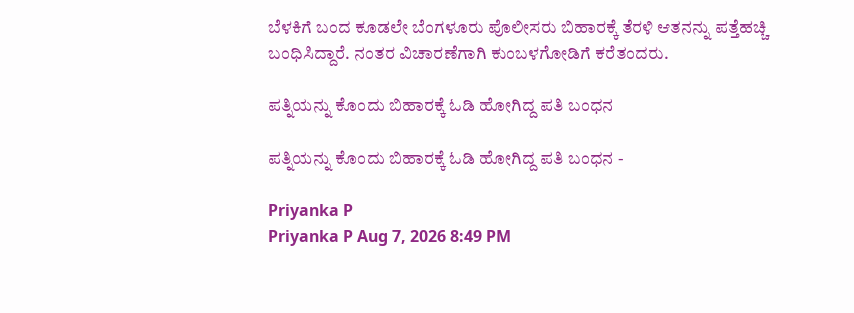ಬೆಳಕಿಗೆ ಬಂದ ಕೂಡಲೇ ಬೆಂಗಳೂರು ಪೊಲೀಸರು ಬಿಹಾರಕ್ಕೆ ತೆರಳಿ ಆತನನ್ನು ಪತ್ತೆಹಚ್ಚಿ ಬಂಧಿಸಿದ್ದಾರೆ. ನಂತರ ವಿಚಾರಣೆಗಾಗಿ ಕುಂಬಳಗೋಡಿಗೆ ಕರೆತಂದರು.

ಪತ್ನಿಯನ್ನು ಕೊಂದು ಬಿಹಾರಕ್ಕೆ ಓಡಿ ಹೋಗಿದ್ದ ಪತಿ ಬಂಧನ

ಪತ್ನಿಯನ್ನು ಕೊಂದು ಬಿಹಾರಕ್ಕೆ ಓಡಿ ಹೋಗಿದ್ದ ಪತಿ ಬಂಧನ -

Priyanka P
Priyanka P Aug 7, 2026 8:49 PM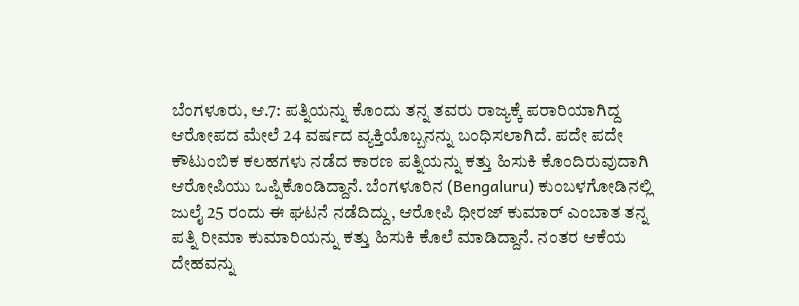ಬೆಂಗಳೂರು, ಆ.7: ಪತ್ನಿಯನ್ನು ಕೊಂದು ತನ್ನ ತವರು ರಾಜ್ಯಕ್ಕೆ ಪರಾರಿಯಾಗಿದ್ದ ಆರೋಪದ ಮೇಲೆ 24 ವರ್ಷದ ವ್ಯಕ್ತಿಯೊಬ್ಬನನ್ನು ಬಂಧಿಸಲಾಗಿದೆ. ಪದೇ ಪದೇ ಕೌಟುಂಬಿಕ ಕಲಹಗಳು ನಡೆದ ಕಾರಣ ಪತ್ನಿಯನ್ನು ಕತ್ತು ಹಿಸುಕಿ ಕೊಂದಿರುವುದಾಗಿ ಆರೋಪಿಯು ಒಪ್ಪಿಕೊಂಡಿದ್ದಾನೆ. ಬೆಂಗಳೂರಿನ (Bengaluru) ಕುಂಬಳಗೋಡಿನಲ್ಲಿ ಜುಲೈ 25 ರಂದು ಈ ಘಟನೆ ನಡೆದಿದ್ದು, ಆರೋಪಿ ಧೀರಜ್ ಕುಮಾರ್ ಎಂಬಾತ ತನ್ನ ಪತ್ನಿ ರೀಮಾ ಕುಮಾರಿಯನ್ನು ಕತ್ತು ಹಿಸುಕಿ ಕೊಲೆ ಮಾಡಿದ್ದಾನೆ. ನಂತರ ಆಕೆಯ ದೇಹವನ್ನು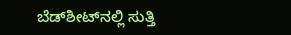ಬೆಡ್‌ಶೀಟ್‌ನಲ್ಲಿ ಸುತ್ತಿ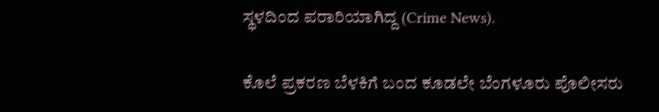ಸ್ಥಳದಿಂದ ಪರಾರಿಯಾಗಿದ್ದ (Crime News).

ಕೊಲೆ ಪ್ರಕರಣ ಬೆಳಕಿಗೆ ಬಂದ ಕೂಡಲೇ ಬೆಂಗಳೂರು ಪೊಲೀಸರು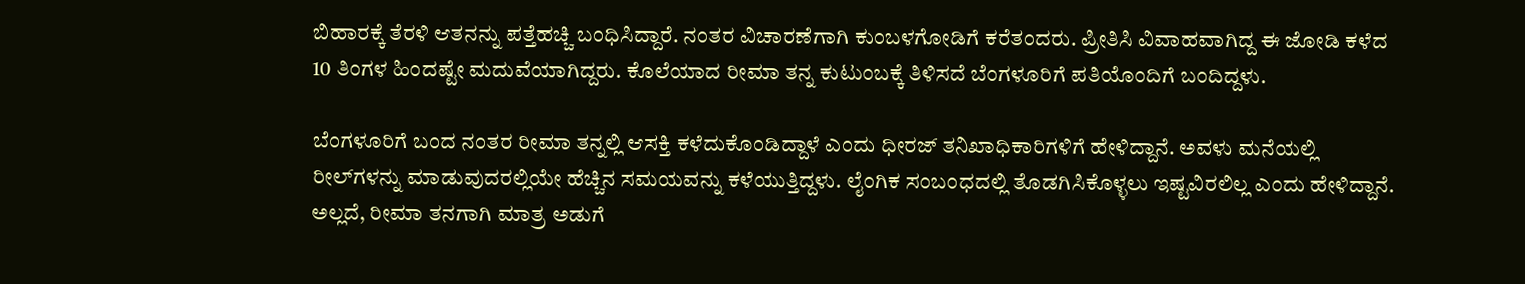ಬಿಹಾರಕ್ಕೆ ತೆರಳಿ ಆತನನ್ನು ಪತ್ತೆಹಚ್ಚಿ ಬಂಧಿಸಿದ್ದಾರೆ. ನಂತರ ವಿಚಾರಣೆಗಾಗಿ ಕುಂಬಳಗೋಡಿಗೆ ಕರೆತಂದರು. ಪ್ರೀತಿಸಿ ವಿವಾಹವಾಗಿದ್ದ ಈ ಜೋಡಿ ಕಳೆದ 10 ತಿಂಗಳ ಹಿಂದಷ್ಟೇ ಮದುವೆಯಾಗಿದ್ದರು. ಕೊಲೆಯಾದ ರೀಮಾ ತನ್ನ ಕುಟುಂಬಕ್ಕೆ ತಿಳಿಸದೆ ಬೆಂಗಳೂರಿಗೆ ಪತಿಯೊಂದಿಗೆ ಬಂದಿದ್ದಳು.

ಬೆಂಗಳೂರಿಗೆ ಬಂದ ನಂತರ ರೀಮಾ ತನ್ನಲ್ಲಿ ಆಸಕ್ತಿ ಕಳೆದುಕೊಂಡಿದ್ದಾಳೆ ಎಂದು ಧೀರಜ್ ತನಿಖಾಧಿಕಾರಿಗಳಿಗೆ ಹೇಳಿದ್ದಾನೆ. ಅವಳು ಮನೆಯಲ್ಲಿ ರೀಲ್‌ಗಳನ್ನು ಮಾಡುವುದರಲ್ಲಿಯೇ ಹೆಚ್ಚಿನ ಸಮಯವನ್ನು ಕಳೆಯುತ್ತಿದ್ದಳು. ಲೈಂಗಿಕ ಸಂಬಂಧದಲ್ಲಿ ತೊಡಗಿಸಿಕೊಳ್ಳಲು ಇಷ್ಟವಿರಲಿಲ್ಲ ಎಂದು ಹೇಳಿದ್ದಾನೆ. ಅಲ್ಲದೆ, ರೀಮಾ ತನಗಾಗಿ ಮಾತ್ರ ಅಡುಗೆ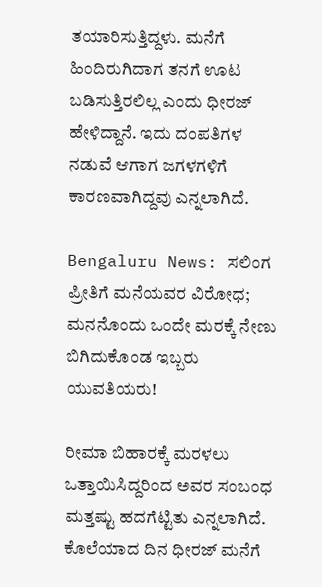ತಯಾರಿಸುತ್ತಿದ್ದಳು. ಮನೆಗೆ ಹಿಂದಿರುಗಿದಾಗ ತನಗೆ ಊಟ ಬಡಿಸುತ್ತಿರಲಿಲ್ಲ ಎಂದು ಧೀರಜ್ ಹೇಳಿದ್ದಾನೆ. ಇದು ದಂಪತಿಗಳ ನಡುವೆ ಆಗಾಗ ಜಗಳಗಳಿಗೆ ಕಾರಣವಾಗಿದ್ದವು ಎನ್ನಲಾಗಿದೆ.

Bengaluru News: ಸಲಿಂಗ ಪ್ರೀತಿಗೆ ಮನೆಯವರ ವಿರೋಧ; ಮನನೊಂದು ಒಂದೇ ಮರಕ್ಕೆ ನೇಣು ಬಿಗಿದುಕೊಂಡ ಇಬ್ಬರು ಯುವತಿಯರು!

ರೀಮಾ ಬಿಹಾರಕ್ಕೆ ಮರಳಲು ಒತ್ತಾಯಿಸಿದ್ದರಿಂದ ಅವರ ಸಂಬಂಧ ಮತ್ತಷ್ಟು ಹದಗೆಟ್ಟಿತು ಎನ್ನಲಾಗಿದೆ. ಕೊಲೆಯಾದ ದಿನ ಧೀರಜ್ ಮನೆಗೆ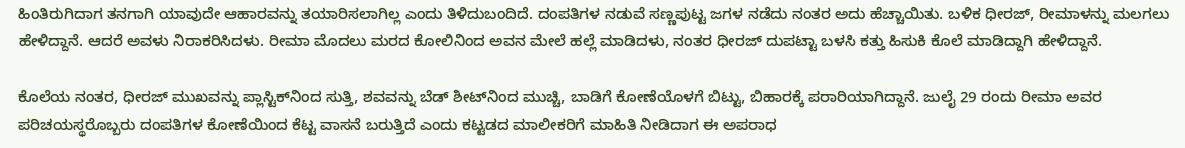ಹಿಂತಿರುಗಿದಾಗ ತನಗಾಗಿ ಯಾವುದೇ ಆಹಾರವನ್ನು ತಯಾರಿಸಲಾಗಿಲ್ಲ ಎಂದು ತಿಳಿದುಬಂದಿದೆ. ದಂಪತಿಗಳ ನಡುವೆ ಸಣ್ಣಪುಟ್ಟ ಜಗಳ ನಡೆದು ನಂತರ ಅದು ಹೆಚ್ಚಾಯಿತು. ಬಳಿಕ ಧೀರಜ್, ರೀಮಾಳನ್ನು ಮಲಗಲು ಹೇಳಿದ್ದಾನೆ. ಆದರೆ ಅವಳು ನಿರಾಕರಿಸಿದಳು. ರೀಮಾ ಮೊದಲು ಮರದ ಕೋಲಿನಿಂದ ಅವನ ಮೇಲೆ ಹಲ್ಲೆ ಮಾಡಿದಳು, ನಂತರ ಧೀರಜ್ ದುಪಟ್ಟಾ ಬಳಸಿ ಕತ್ತು ಹಿಸುಕಿ ಕೊಲೆ ಮಾಡಿದ್ದಾಗಿ ಹೇಳಿದ್ದಾನೆ.

ಕೊಲೆಯ ನಂತರ, ಧೀರಜ್ ಮುಖವನ್ನು ಪ್ಲಾಸ್ಟಿಕ್‌ನಿಂದ ಸುತ್ತಿ, ಶವವನ್ನು ಬೆಡ್ ಶೀಟ್‌ನಿಂದ ಮುಚ್ಚಿ, ಬಾಡಿಗೆ ಕೋಣೆಯೊಳಗೆ ಬಿಟ್ಟು, ಬಿಹಾರಕ್ಕೆ ಪರಾರಿಯಾಗಿದ್ದಾನೆ. ಜುಲೈ 29 ರಂದು ರೀಮಾ ಅವರ ಪರಿಚಯಸ್ಥರೊಬ್ಬರು ದಂಪತಿಗಳ ಕೋಣೆಯಿಂದ ಕೆಟ್ಟ ವಾಸನೆ ಬರುತ್ತಿದೆ ಎಂದು ಕಟ್ಟಡದ ಮಾಲೀಕರಿಗೆ ಮಾಹಿತಿ ನೀಡಿದಾಗ ಈ ಅಪರಾಧ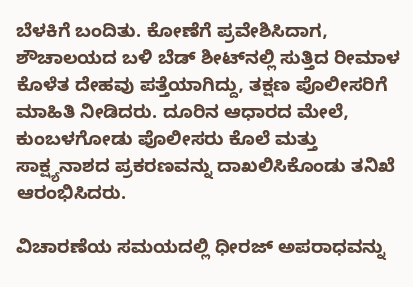ಬೆಳಕಿಗೆ ಬಂದಿತು. ಕೋಣೆಗೆ ಪ್ರವೇಶಿಸಿದಾಗ, ಶೌಚಾಲಯದ ಬಳಿ ಬೆಡ್ ಶೀಟ್‌ನಲ್ಲಿ ಸುತ್ತಿದ ರೀಮಾಳ ಕೊಳೆತ ದೇಹವು ಪತ್ತೆಯಾಗಿದ್ದು, ತಕ್ಷಣ ಪೊಲೀಸರಿಗೆ ಮಾಹಿತಿ ನೀಡಿದರು. ದೂರಿನ ಆಧಾರದ ಮೇಲೆ, ಕುಂಬಳಗೋಡು ಪೊಲೀಸರು ಕೊಲೆ ಮತ್ತು ಸಾಕ್ಷ್ಯನಾಶದ ಪ್ರಕರಣವನ್ನು ದಾಖಲಿಸಿಕೊಂಡು ತನಿಖೆ ಆರಂಭಿಸಿದರು.

ವಿಚಾರಣೆಯ ಸಮಯದಲ್ಲಿ ಧೀರಜ್ ಅಪರಾಧವನ್ನು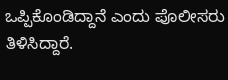ಒಪ್ಪಿಕೊಂಡಿದ್ದಾನೆ ಎಂದು ಪೊಲೀಸರು ತಿಳಿಸಿದ್ದಾರೆ.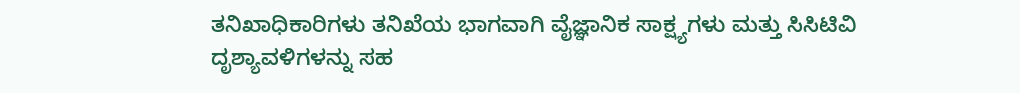ತನಿಖಾಧಿಕಾರಿಗಳು ತನಿಖೆಯ ಭಾಗವಾಗಿ ವೈಜ್ಞಾನಿಕ ಸಾಕ್ಷ್ಯಗಳು ಮತ್ತು ಸಿಸಿಟಿವಿ ದೃಶ್ಯಾವಳಿಗಳನ್ನು ಸಹ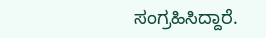ಸಂಗ್ರಹಿಸಿದ್ದಾರೆ.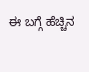ಈ ಬಗ್ಗೆ ಹೆಚ್ಚಿನ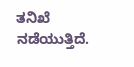ತನಿಖೆ ನಡೆಯುತ್ತಿದೆ.